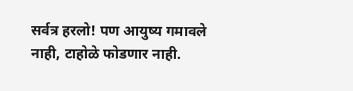सर्वत्र हरलो! पण आयुष्य गमावले नाही, टाहोळे फोडणार नाही.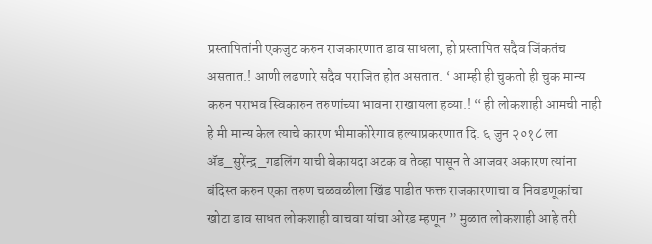प्रस्तापितांनी एकजुट करुन राजकारणात डाव साधला, हो प्रस्तापित सदैव जिंकतंच असतात.! आणी लढणारे सदैव पराजित होत असतात. ‘ आम्ही ही चुकतो ही चुक मान्य करुन पराभव स्विकारुन तरुणांच्या भावना राखायला हव्या.! “ ही लोकशाही आमची नाही हे मी मान्य केल त्याचे कारण भीमाकोरेगाव हल्याप्रकरणात दि. ६ जुन २०१८ ला ॲड_सुरेंन्द्र_गडलिंग याची बेकायदा अटक व तेव्हा पासून ते आजवर अकारण त्यांना बंदिस्त करुन एका तरुण चळवळीला खिंड पाडीत फक्त राजकारणाचा व निवडणूकांचा खोटा डाव साधत लोकशाही वाचवा यांचा ओरड म्हणून ” मुळात लोकशाही आहे तरी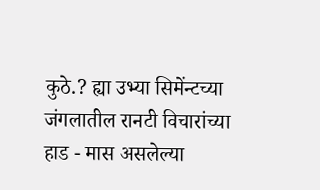कुठे.? ह्या उभ्या सिमेंन्टच्या जंगलातील रानटी विचारांच्या हाड - मास असलेल्या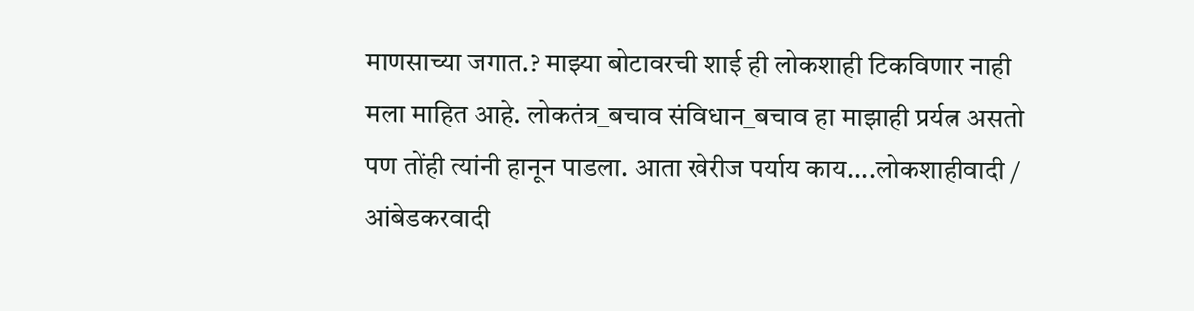माणसाच्या जगात.? माझ्या बोटावरची शाई ही लोकशाही टिकविणार नाही मला माहित आहे. लोकतंत्र_बचाव संविधान_बचाव हा माझाही प्रर्यत्न असतो पण तोंही त्यांनी हानून पाडला. आता खेरीज पर्याय काय....लोकशाहीवादी / आंबेडकरवादी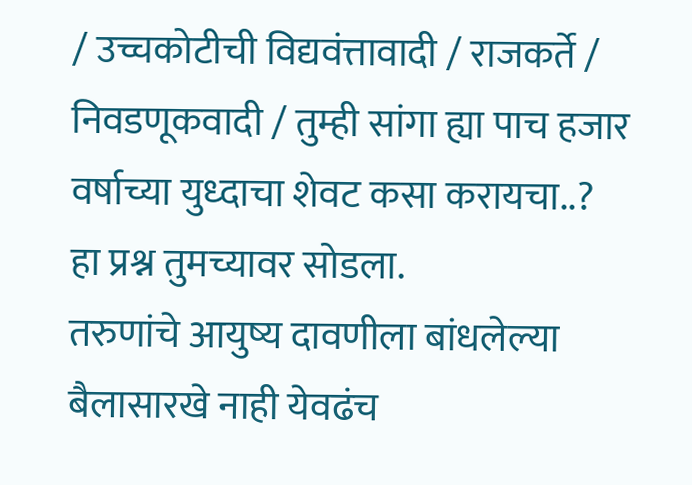/ उच्चकोटीची विद्यवंत्तावादी / राजकर्ते / निवडणूकवादी / तुम्ही सांगा ह्या पाच हजार वर्षाच्या युध्दाचा शेवट कसा करायचा..?
हा प्रश्न तुमच्यावर सोडला.
तरुणांचे आयुष्य दावणीला बांधलेल्या बैलासारखे नाही येवढंच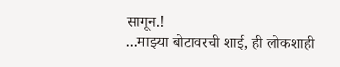सागून.!
...माझ्या बोटावरची शाई, ही लोकशाही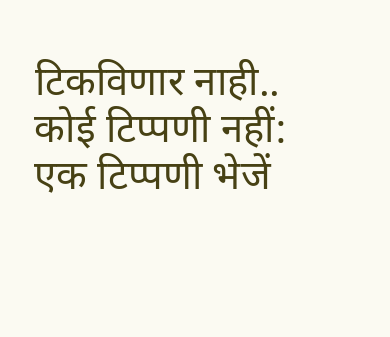टिकविणार नाही..
कोई टिप्पणी नहीं:
एक टिप्पणी भेजें